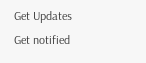Get Updates
Get notified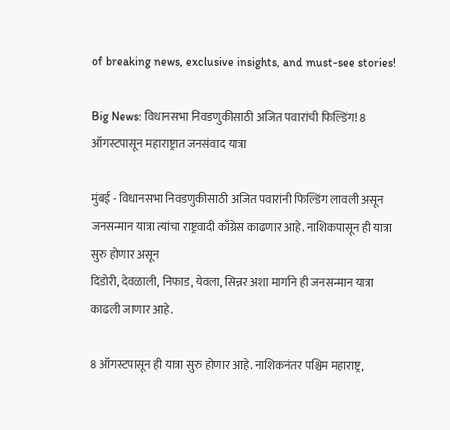of breaking news, exclusive insights, and must-see stories!

Big News: विधानसभा निवडणुकीसाठी अजित पवारांची फिल्डिंग! 8 ऑगस्टपासून महाराष्ट्रात जनसंवाद यात्रा

मुंबई - विधानसभा निवडणुकीसाठी अजित पवारांनी फिल्डिंग लावली असून जनसन्मान यात्रा त्यांचा राष्ट्रवादी काँग्रेस काढणार आहे. नाशिकपासून ही यात्रा सुरु होणार असून
दिंडोरी, देवळाली, निफाड, येवला, सिन्नर अशा मार्गाने ही जनसन्मान यात्रा काढली जाणार आहे.

8 ऑगस्टपासून ही यात्रा सुरु होणार आहे. नाशिकनंतर पश्चिम महाराष्ट्र,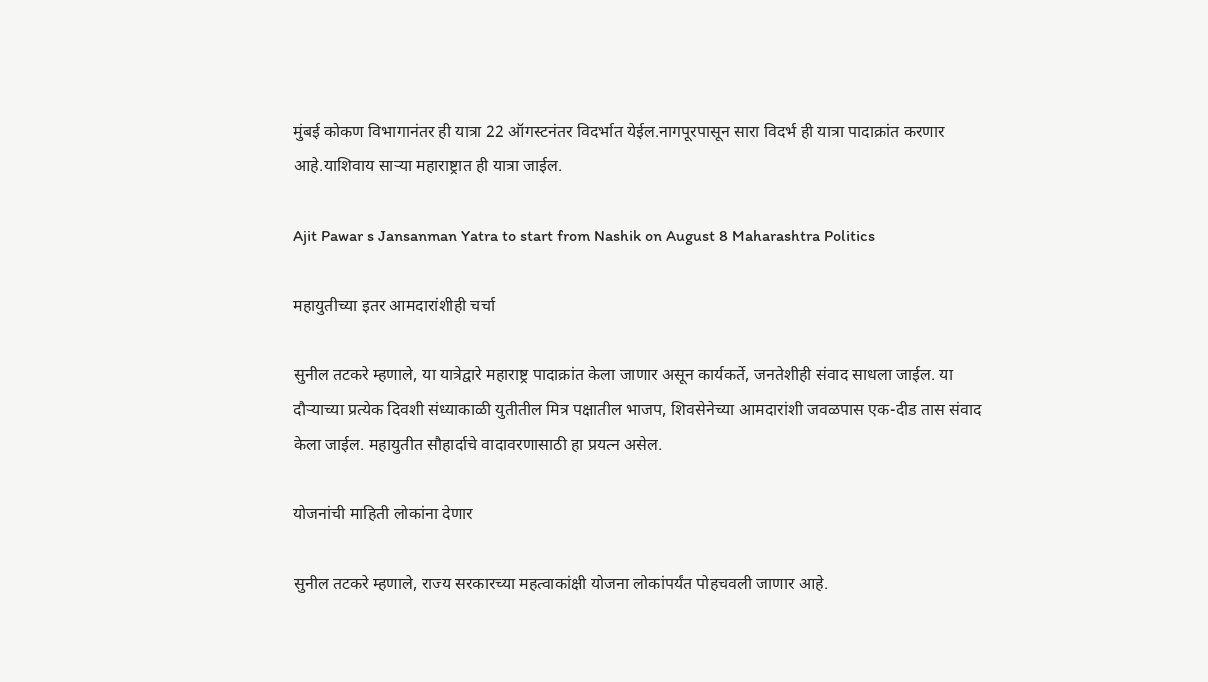मुंबई कोकण विभागानंतर ही यात्रा 22 ऑगस्टनंतर विदर्भात येईल.नागपूरपासून सारा विदर्भ ही यात्रा पादाक्रांत करणार आहे.याशिवाय साऱ्या महाराष्ट्रात ही यात्रा जाईल.

Ajit Pawar s Jansanman Yatra to start from Nashik on August 8 Maharashtra Politics

महायुतीच्या इतर आमदारांशीही चर्चा

सुनील तटकरे म्हणाले, या यात्रेद्वारे महाराष्ट्र पादाक्रांत केला जाणार असून कार्यकर्ते, जनतेशीही संवाद साधला जाईल. या दौऱ्याच्या प्रत्येक दिवशी संध्याकाळी युतीतील मित्र पक्षातील भाजप, शिवसेनेच्या आमदारांशी जवळपास एक-दीड तास संवाद केला जाईल. महायुतीत सौहार्दाचे वादावरणासाठी हा प्रयत्न असेल.

योजनांची माहिती लोकांना देणार

सुनील तटकरे म्हणाले, राज्य सरकारच्या महत्वाकांक्षी योजना लोकांपर्यंत पोहचवली जाणार आहे.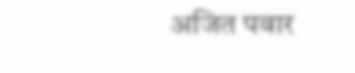अजित पवार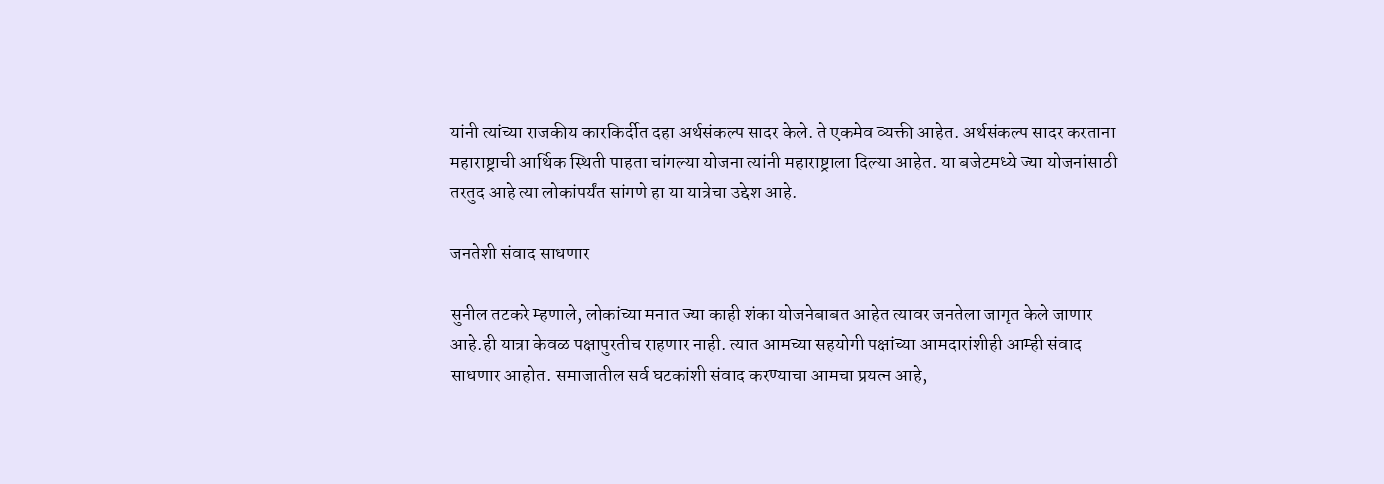यांनी त्यांच्या राजकीय कारकि‍र्दीत दहा अर्थसंकल्प सादर केले. ते एकमेव व्यक्ती आहेत. अर्थसंकल्प सादर करताना महाराष्ट्राची आर्थिक स्थिती पाहता चांगल्या योजना त्यांनी महाराष्ट्राला दिल्या आहेत. या बजेटमध्ये ज्या योजनांसाठी तरतुद आहे त्या लोकांपर्यंत सांगणे हा या यात्रेचा उद्देश आहे.

जनतेशी संवाद साधणार

सुनील तटकरे म्हणाले, लोकांच्या मनात ज्या काही शंका योजनेबाबत आहेत त्यावर जनतेला जागृत केले जाणार आहे.ही यात्रा केवळ पक्षापुरतीच राहणार नाही. त्यात आमच्या सहयोगी पक्षांच्या आमदारांशीही आम्ही संवाद साधणार आहोत. समाजातील सर्व घटकांशी संवाद करण्याचा आमचा प्रयत्न आहे,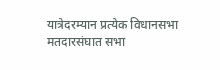यात्रेदरम्यान प्रत्येक विधानसभा मतदारसंघात सभा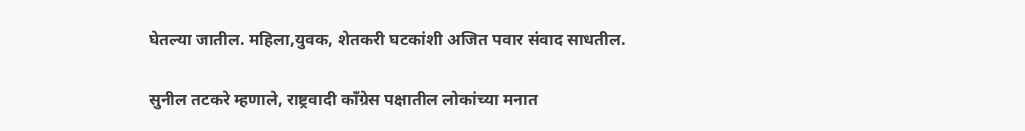घेतल्या जातील. महिला,युवक, शेतकरी घटकांशी अजित पवार संवाद साधतील.

सुनील तटकरे म्हणाले, राष्ट्रवादी काँग्रेस पक्षातील लोकांच्या मनात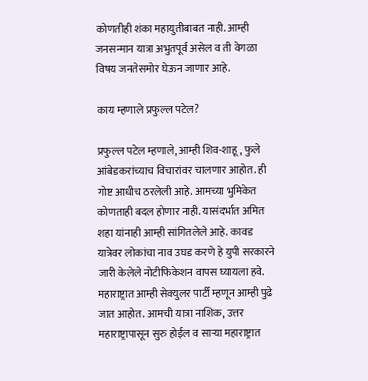कोणतीही शंका महायुतीबाबत नाही. आम्ही जनसन्मान यात्रा अभुतपूर्व असेल व ती वेगळा विषय जनतेसमोर घेऊन जाणार आहे.

काय म्हणाले प्रफुल्ल पटेल?

प्रफुल्ल पटेल म्हणाले, आम्ही शिव-शाहू, फुले आंबेडकरांच्याच विचारांवर चालणार आहोत. ही गोष्ट आधीच ठरलेली आहे. आमच्या भुमिकेत कोणताही बदल होणार नाही. यासंदर्भात अमित शहा यांनाही आम्ही सांगितलेले आहे. कावड यात्रेवर लोकांचा नाव उघड करणे हे युपी सरकारने जारी केलेले नोटीफिकेशन वापस घ्यायला हवे. महाराष्ट्रात आम्ही सेक्युलर पार्टी म्हणून आम्ही पुढे जात आहोत. आमची यात्रा नाशिक, उत्तर महाराष्ट्रापासून सुरु होईल व साऱ्या महाराष्ट्रात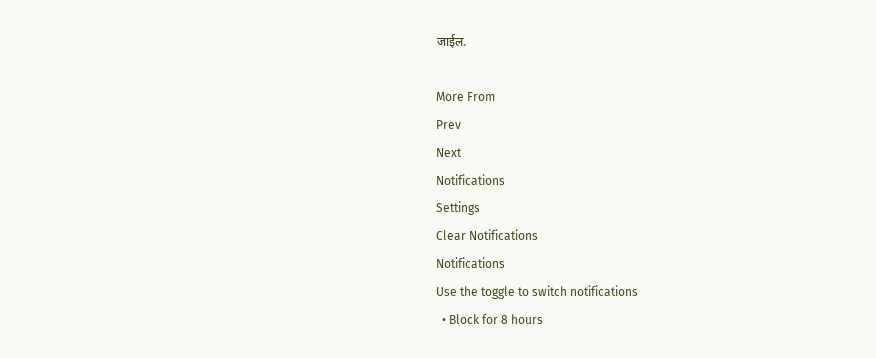जाईल.

More From
Prev
Next
Notifications
Settings
Clear Notifications
Notifications
Use the toggle to switch notifications
  • Block for 8 hours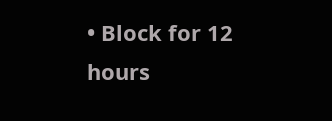• Block for 12 hours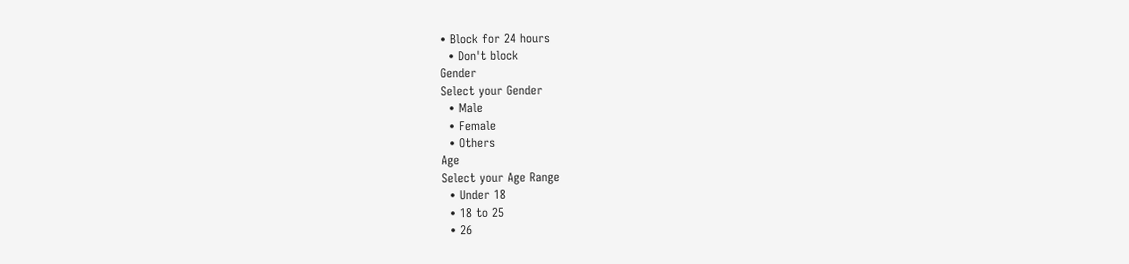• Block for 24 hours
  • Don't block
Gender
Select your Gender
  • Male
  • Female
  • Others
Age
Select your Age Range
  • Under 18
  • 18 to 25
  • 26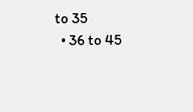to 35
  • 36 to 45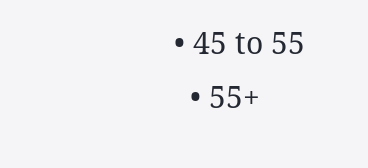• 45 to 55
  • 55+